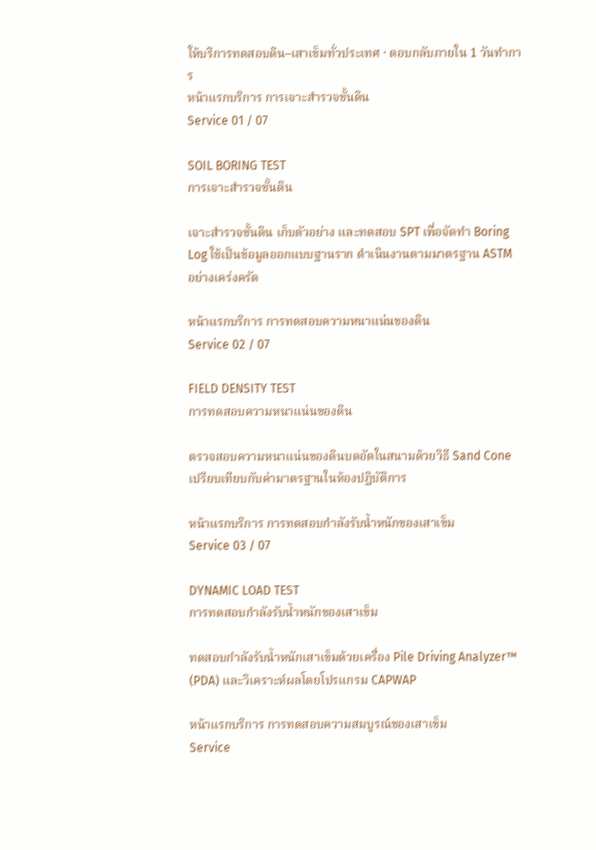ให้บริการทดสอบดิน–เสาเข็มทั่วประเทศ · ตอบกลับภายใน 1 วันทำการ
หน้าแรกบริการ การเจาะสำรวจชั้นดิน
Service 01 / 07

SOIL BORING TEST
การเจาะสำรวจชั้นดิน

เจาะสำรวจชั้นดิน เก็บตัวอย่าง และทดสอบ SPT เพื่อจัดทำ Boring Log ใช้เป็นข้อมูลออกแบบฐานราก ดำเนินงานตามมาตรฐาน ASTM อย่างเคร่งครัด

หน้าแรกบริการ การทดสอบความหนาแน่นของดิน
Service 02 / 07

FIELD DENSITY TEST
การทดสอบความหนาแน่นของดิน

ตรวจสอบความหนาแน่นของดินบดอัดในสนามด้วยวิธี Sand Cone เปรียบเทียบกับค่ามาตรฐานในห้องปฏิบัติการ

หน้าแรกบริการ การทดสอบกำลังรับน้ำหนักของเสาเข็ม
Service 03 / 07

DYNAMIC LOAD TEST
การทดสอบกำลังรับน้ำหนักของเสาเข็ม

ทดสอบกำลังรับน้ำหนักเสาเข็มด้วยเครื่อง Pile Driving Analyzer™ (PDA) และวิเคราะห์ผลโดยโปรแกรม CAPWAP

หน้าแรกบริการ การทดสอบความสมบูรณ์ของเสาเข็ม
Service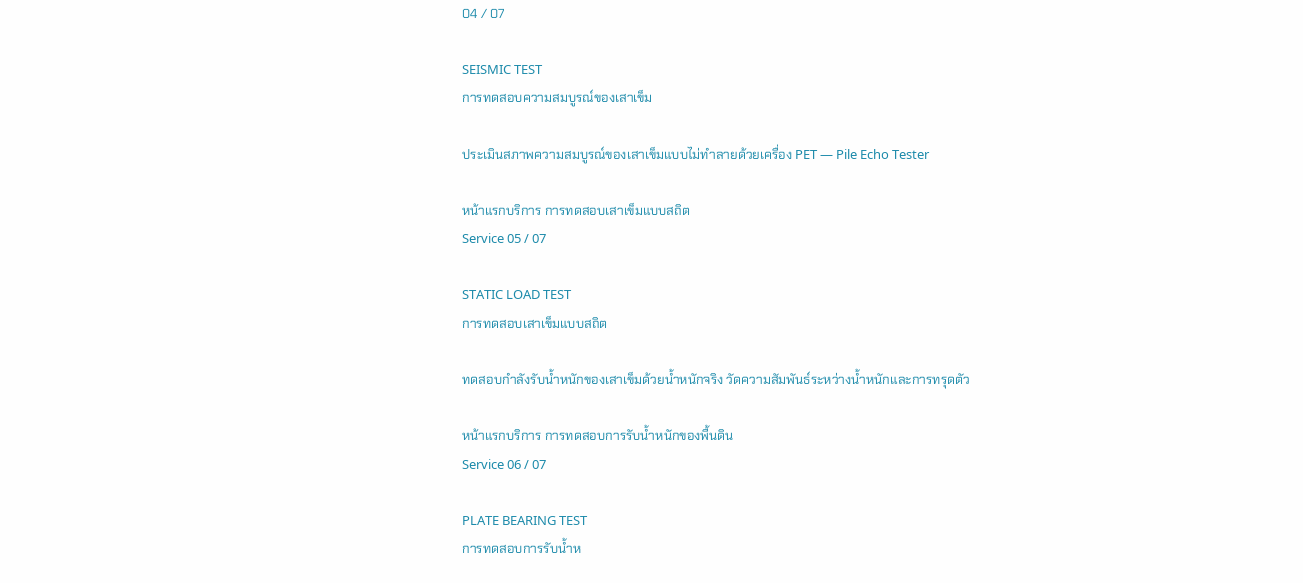04 / 07

SEISMIC TEST
การทดสอบความสมบูรณ์ของเสาเข็ม

ประเมินสภาพความสมบูรณ์ของเสาเข็มแบบไม่ทำลายด้วยเครื่อง PET — Pile Echo Tester

หน้าแรกบริการ การทดสอบเสาเข็มแบบสถิต
Service 05 / 07

STATIC LOAD TEST
การทดสอบเสาเข็มแบบสถิต

ทดสอบกำลังรับน้ำหนักของเสาเข็มด้วยน้ำหนักจริง วัดความสัมพันธ์ระหว่างน้ำหนักและการทรุดตัว

หน้าแรกบริการ การทดสอบการรับน้ำหนักของพื้นดิน
Service 06 / 07

PLATE BEARING TEST
การทดสอบการรับน้ำห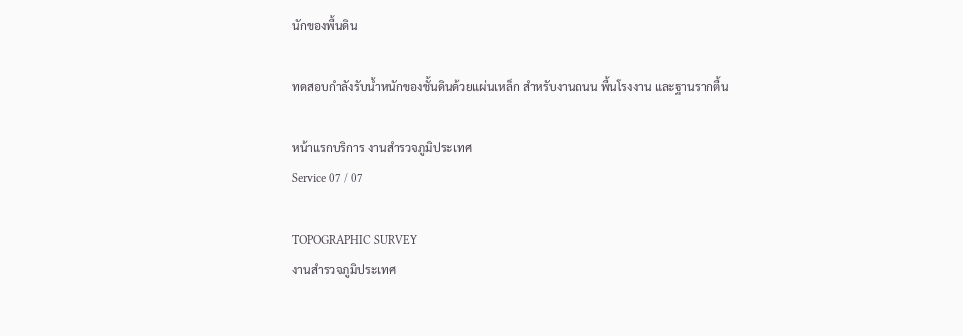นักของพื้นดิน

ทดสอบกำลังรับน้ำหนักของชั้นดินด้วยแผ่นเหล็ก สำหรับงานถนน พื้นโรงงาน และฐานรากตื้น

หน้าแรกบริการ งานสำรวจภูมิประเทศ
Service 07 / 07

TOPOGRAPHIC SURVEY
งานสำรวจภูมิประเทศ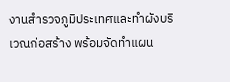งานสำรวจภูมิประเทศและทำผังบริเวณก่อสร้าง พร้อมจัดทำแผน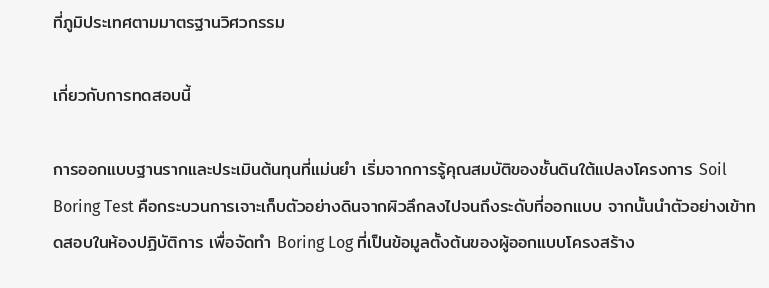ที่ภูมิประเทศตามมาตรฐานวิศวกรรม

เกี่ยวกับการทดสอบนี้

การออกแบบฐานรากและประเมินต้นทุนที่แม่นยำ เริ่มจากการรู้คุณสมบัติของชั้นดินใต้แปลงโครงการ Soil Boring Test คือกระบวนการเจาะเก็บตัวอย่างดินจากผิวลึกลงไปจนถึงระดับที่ออกแบบ จากนั้นนำตัวอย่างเข้าทดสอบในห้องปฏิบัติการ เพื่อจัดทำ Boring Log ที่เป็นข้อมูลตั้งต้นของผู้ออกแบบโครงสร้าง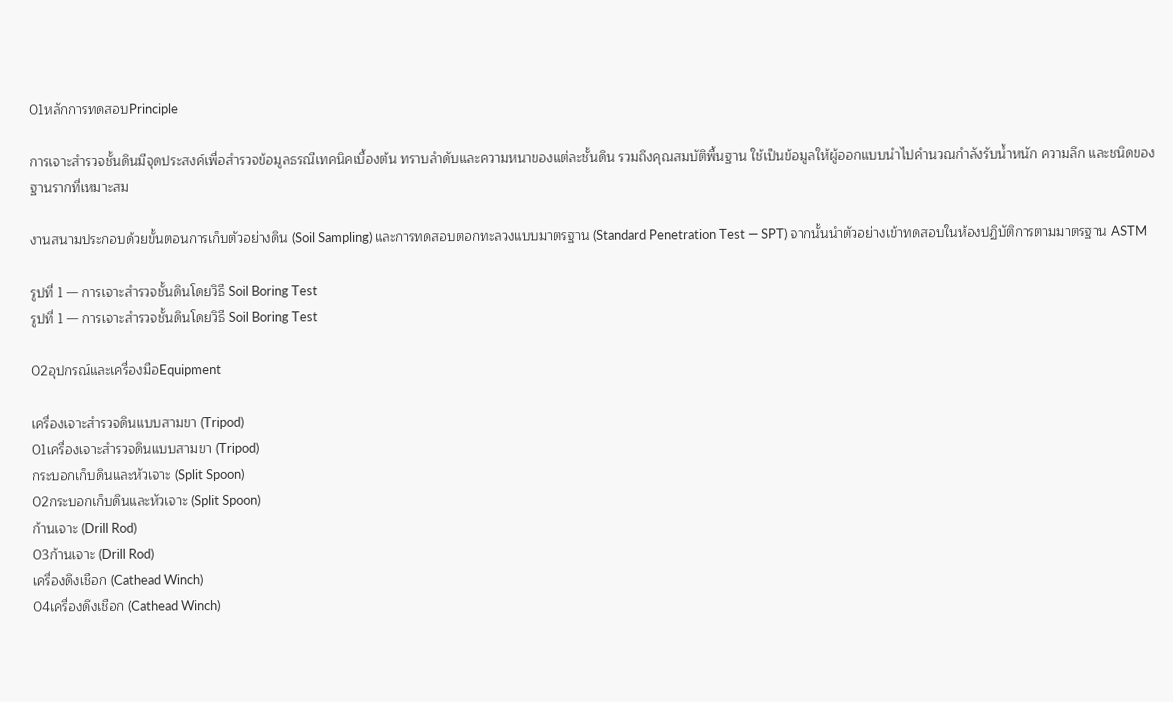01หลักการทดสอบPrinciple

การเจาะสำรวจชั้นดินมีจุดประสงค์เพื่อสำรวจข้อมูลธรณีเทคนิคเบื้องต้น ทราบลำดับและความหนาของแต่ละชั้นดิน รวมถึงคุณสมบัติพื้นฐาน ใช้เป็นข้อมูลให้ผู้ออกแบบนำไปคำนวณกำลังรับน้ำหนัก ความลึก และชนิดของฐานรากที่เหมาะสม

งานสนามประกอบด้วยขั้นตอนการเก็บตัวอย่างดิน (Soil Sampling) และการทดสอบตอกทะลวงแบบมาตรฐาน (Standard Penetration Test — SPT) จากนั้นนำตัวอย่างเข้าทดสอบในห้องปฏิบัติการตามมาตรฐาน ASTM

รูปที่ 1 — การเจาะสำรวจชั้นดินโดยวิธี Soil Boring Test
รูปที่ 1 — การเจาะสำรวจชั้นดินโดยวิธี Soil Boring Test

02อุปกรณ์และเครื่องมือEquipment

เครื่องเจาะสำรวจดินแบบสามขา (Tripod)
01เครื่องเจาะสำรวจดินแบบสามขา (Tripod)
กระบอกเก็บดินและหัวเจาะ (Split Spoon)
02กระบอกเก็บดินและหัวเจาะ (Split Spoon)
ก้านเจาะ (Drill Rod)
03ก้านเจาะ (Drill Rod)
เครื่องดึงเชือก (Cathead Winch)
04เครื่องดึงเชือก (Cathead Winch)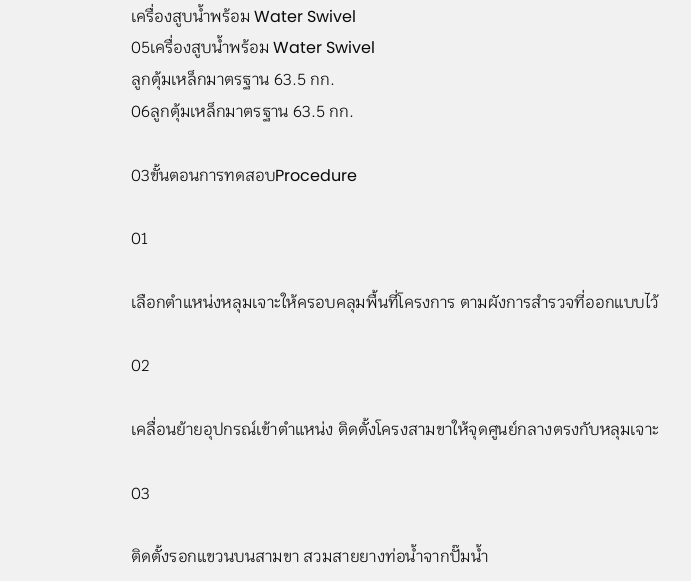เครื่องสูบน้ำพร้อม Water Swivel
05เครื่องสูบน้ำพร้อม Water Swivel
ลูกตุ้มเหล็กมาตรฐาน 63.5 กก.
06ลูกตุ้มเหล็กมาตรฐาน 63.5 กก.

03ขั้นตอนการทดสอบProcedure

01

เลือกตำแหน่งหลุมเจาะให้ครอบคลุมพื้นที่โครงการ ตามผังการสำรวจที่ออกแบบไว้

02

เคลื่อนย้ายอุปกรณ์เข้าตำแหน่ง ติดตั้งโครงสามขาให้จุดศูนย์กลางตรงกับหลุมเจาะ

03

ติดตั้งรอกแขวนบนสามขา สวมสายยางท่อน้ำจากปั๊มน้ำ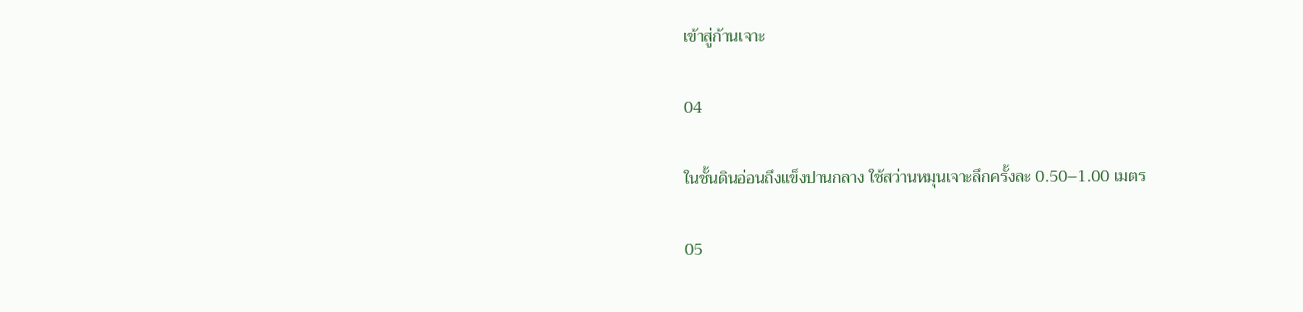เข้าสู่ก้านเจาะ

04

ในชั้นดินอ่อนถึงแข็งปานกลาง ใช้สว่านหมุนเจาะลึกครั้งละ 0.50–1.00 เมตร

05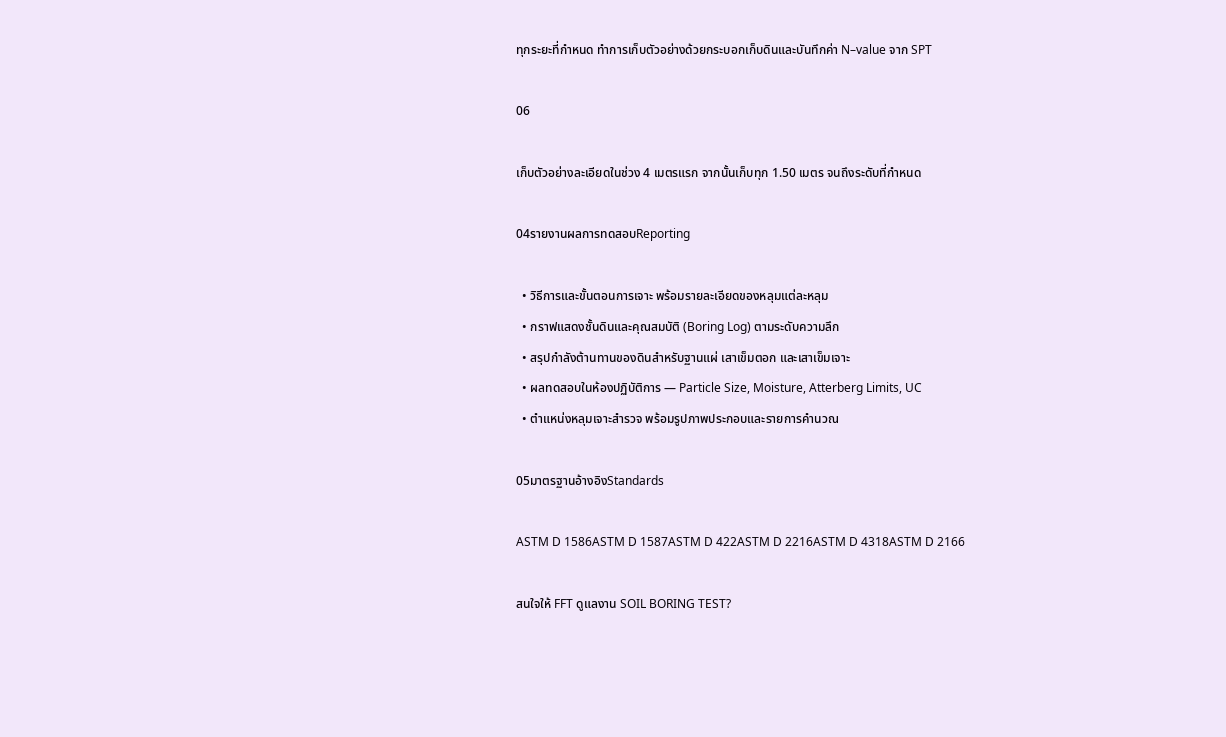ทุกระยะที่กำหนด ทำการเก็บตัวอย่างด้วยกระบอกเก็บดินและบันทึกค่า N–value จาก SPT

06

เก็บตัวอย่างละเอียดในช่วง 4 เมตรแรก จากนั้นเก็บทุก 1.50 เมตร จนถึงระดับที่กำหนด

04รายงานผลการทดสอบReporting

  • วิธีการและขั้นตอนการเจาะ พร้อมรายละเอียดของหลุมแต่ละหลุม
  • กราฟแสดงชั้นดินและคุณสมบัติ (Boring Log) ตามระดับความลึก
  • สรุปกำลังต้านทานของดินสำหรับฐานแผ่ เสาเข็มตอก และเสาเข็มเจาะ
  • ผลทดสอบในห้องปฏิบัติการ — Particle Size, Moisture, Atterberg Limits, UC
  • ตำแหน่งหลุมเจาะสำรวจ พร้อมรูปภาพประกอบและรายการคำนวณ

05มาตรฐานอ้างอิงStandards

ASTM D 1586ASTM D 1587ASTM D 422ASTM D 2216ASTM D 4318ASTM D 2166

สนใจให้ FFT ดูแลงาน SOIL BORING TEST?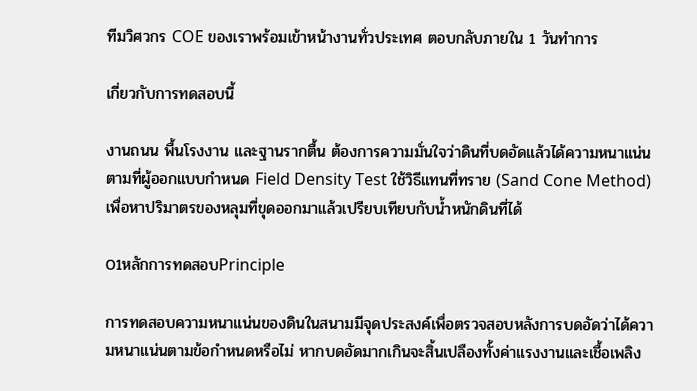ทีมวิศวกร COE ของเราพร้อมเข้าหน้างานทั่วประเทศ ตอบกลับภายใน 1 วันทำการ

เกี่ยวกับการทดสอบนี้

งานถนน พื้นโรงงาน และฐานรากตื้น ต้องการความมั่นใจว่าดินที่บดอัดแล้วได้ความหนาแน่นตามที่ผู้ออกแบบกำหนด Field Density Test ใช้วิธีแทนที่ทราย (Sand Cone Method) เพื่อหาปริมาตรของหลุมที่ขุดออกมาแล้วเปรียบเทียบกับน้ำหนักดินที่ได้

01หลักการทดสอบPrinciple

การทดสอบความหนาแน่นของดินในสนามมีจุดประสงค์เพื่อตรวจสอบหลังการบดอัดว่าได้ความหนาแน่นตามข้อกำหนดหรือไม่ หากบดอัดมากเกินจะสิ้นเปลืองทั้งค่าแรงงานและเชื้อเพลิง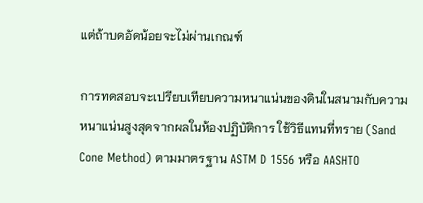แต่ถ้าบดอัดน้อยจะไม่ผ่านเกณฑ์

การทดสอบจะเปรียบเทียบความหนาแน่นของดินในสนามกับความหนาแน่นสูงสุดจากผลในห้องปฏิบัติการ ใช้วิธีแทนที่ทราย (Sand Cone Method) ตามมาตรฐาน ASTM D 1556 หรือ AASHTO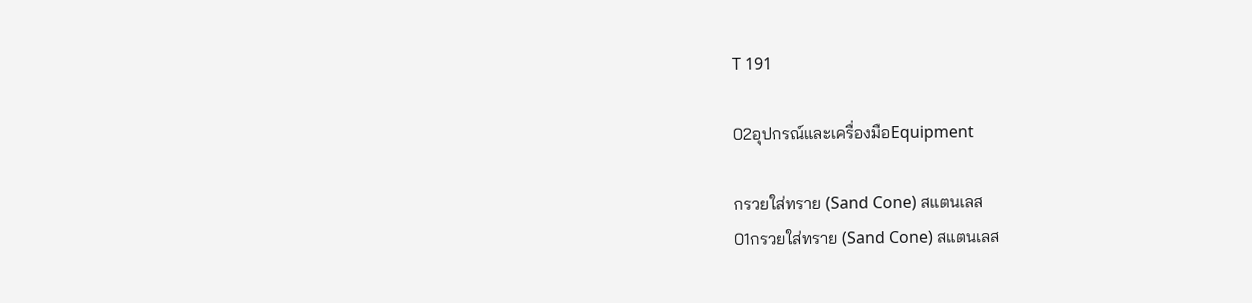T 191

02อุปกรณ์และเครื่องมือEquipment

กรวยใส่ทราย (Sand Cone) สแตนเลส
01กรวยใส่ทราย (Sand Cone) สแตนเลส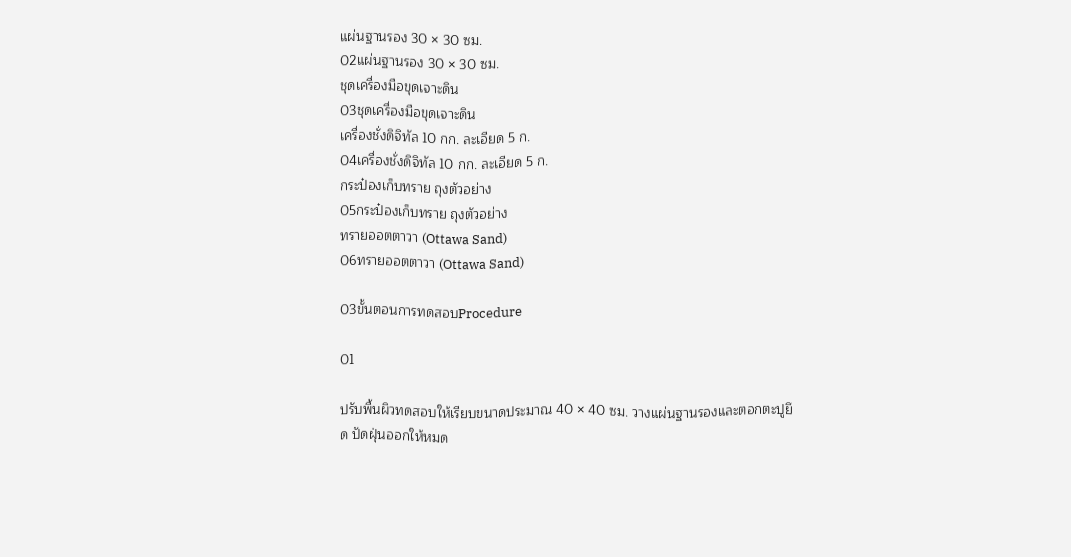แผ่นฐานรอง 30 × 30 ซม.
02แผ่นฐานรอง 30 × 30 ซม.
ชุดเครื่องมือขุดเจาะดิน
03ชุดเครื่องมือขุดเจาะดิน
เครื่องชั่งดิจิทัล 10 กก. ละเอียด 5 ก.
04เครื่องชั่งดิจิทัล 10 กก. ละเอียด 5 ก.
กระป๋องเก็บทราย ถุงตัวอย่าง
05กระป๋องเก็บทราย ถุงตัวอย่าง
ทรายออตตาวา (Ottawa Sand)
06ทรายออตตาวา (Ottawa Sand)

03ขั้นตอนการทดสอบProcedure

01

ปรับพื้นผิวทดสอบให้เรียบขนาดประมาณ 40 × 40 ซม. วางแผ่นฐานรองและตอกตะปูยึด ปัดฝุ่นออกให้หมด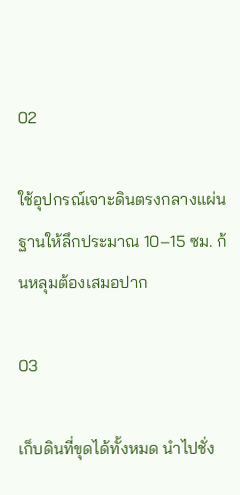02

ใช้อุปกรณ์เจาะดินตรงกลางแผ่นฐานให้ลึกประมาณ 10–15 ซม. ก้นหลุมต้องเสมอปาก

03

เก็บดินที่ขุดได้ทั้งหมด นำไปชั่ง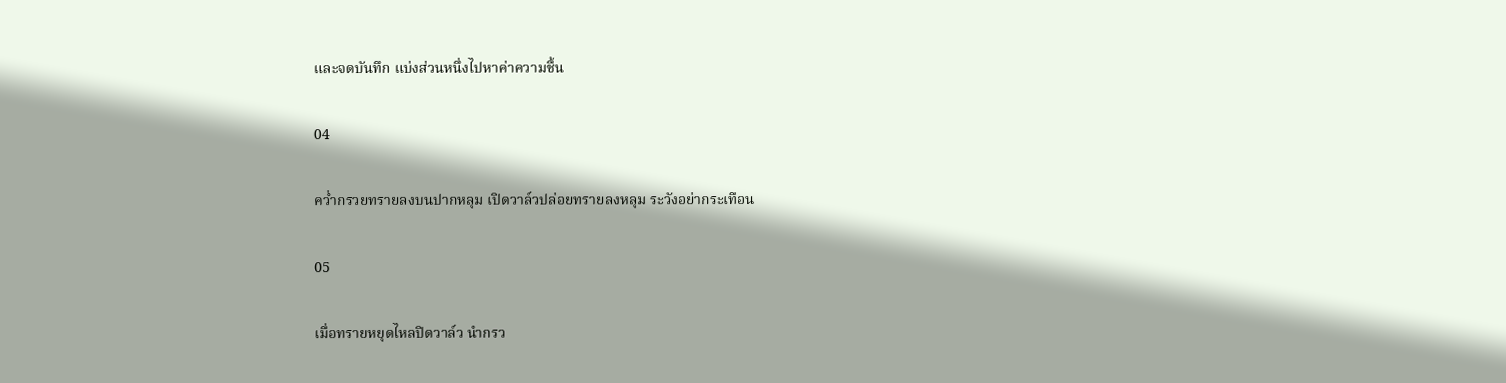และจดบันทึก แบ่งส่วนหนึ่งไปหาค่าความชื้น

04

คว่ำกรวยทรายลงบนปากหลุม เปิดวาล์วปล่อยทรายลงหลุม ระวังอย่ากระเทือน

05

เมื่อทรายหยุดไหลปิดวาล์ว นำกรว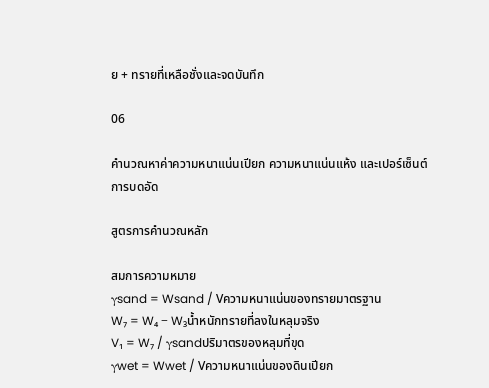ย + ทรายที่เหลือชั่งและจดบันทึก

06

คำนวณหาค่าความหนาแน่นเปียก ความหนาแน่นแห้ง และเปอร์เซ็นต์การบดอัด

สูตรการคำนวณหลัก

สมการความหมาย
γsand = Wsand / Vความหนาแน่นของทรายมาตรฐาน
W₇ = W₄ − W₃น้ำหนักทรายที่ลงในหลุมจริง
V₁ = W₇ / γsandปริมาตรของหลุมที่ขุด
γwet = Wwet / Vความหนาแน่นของดินเปียก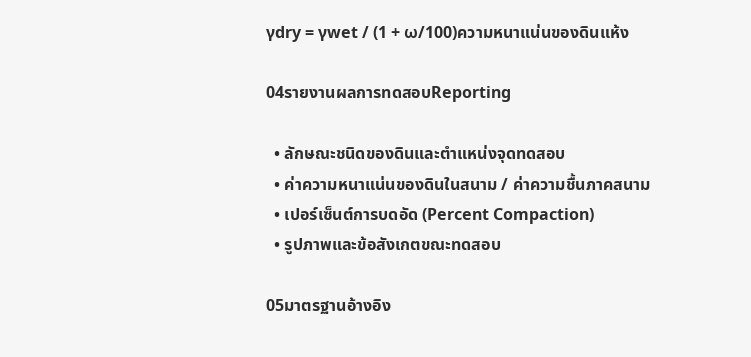γdry = γwet / (1 + ω/100)ความหนาแน่นของดินแห้ง

04รายงานผลการทดสอบReporting

  • ลักษณะชนิดของดินและตำแหน่งจุดทดสอบ
  • ค่าความหนาแน่นของดินในสนาม / ค่าความชื้นภาคสนาม
  • เปอร์เซ็นต์การบดอัด (Percent Compaction)
  • รูปภาพและข้อสังเกตขณะทดสอบ

05มาตรฐานอ้างอิง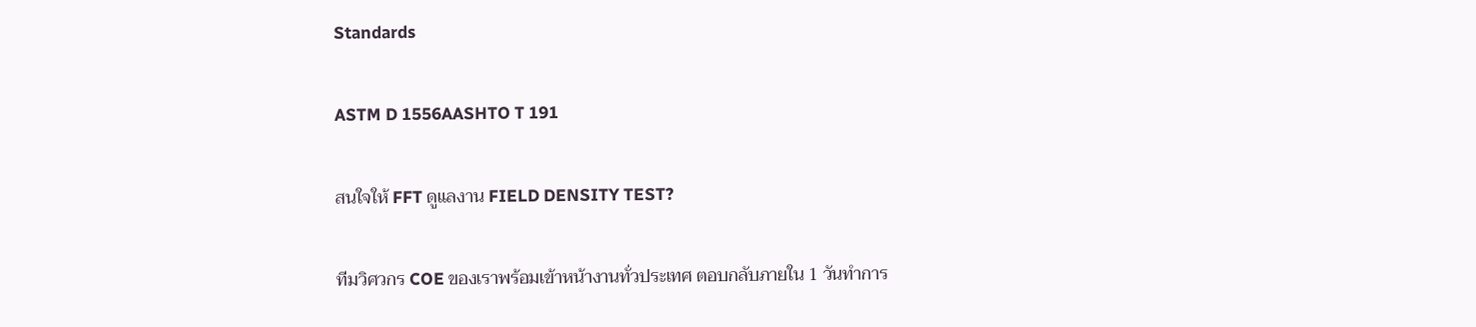Standards

ASTM D 1556AASHTO T 191

สนใจให้ FFT ดูแลงาน FIELD DENSITY TEST?

ทีมวิศวกร COE ของเราพร้อมเข้าหน้างานทั่วประเทศ ตอบกลับภายใน 1 วันทำการ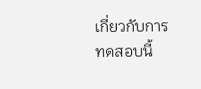เกี่ยวกับการทดสอบนี้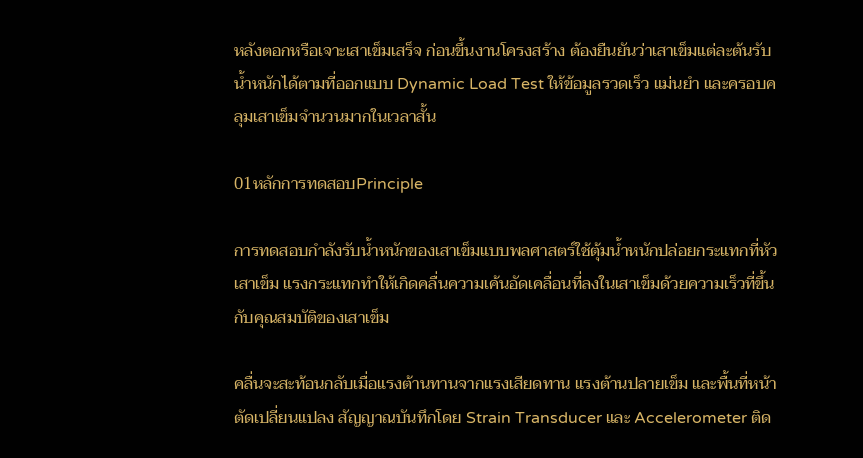หลังตอกหรือเจาะเสาเข็มเสร็จ ก่อนขึ้นงานโครงสร้าง ต้องยืนยันว่าเสาเข็มแต่ละต้นรับน้ำหนักได้ตามที่ออกแบบ Dynamic Load Test ให้ข้อมูลรวดเร็ว แม่นยำ และครอบคลุมเสาเข็มจำนวนมากในเวลาสั้น

01หลักการทดสอบPrinciple

การทดสอบกำลังรับน้ำหนักของเสาเข็มแบบพลศาสตร์ใช้ตุ้มน้ำหนักปล่อยกระแทกที่หัวเสาเข็ม แรงกระแทกทำให้เกิดคลื่นความเค้นอัดเคลื่อนที่ลงในเสาเข็มด้วยความเร็วที่ขึ้นกับคุณสมบัติของเสาเข็ม

คลื่นจะสะท้อนกลับเมื่อแรงต้านทานจากแรงเสียดทาน แรงต้านปลายเข็ม และพื้นที่หน้าตัดเปลี่ยนแปลง สัญญาณบันทึกโดย Strain Transducer และ Accelerometer ติด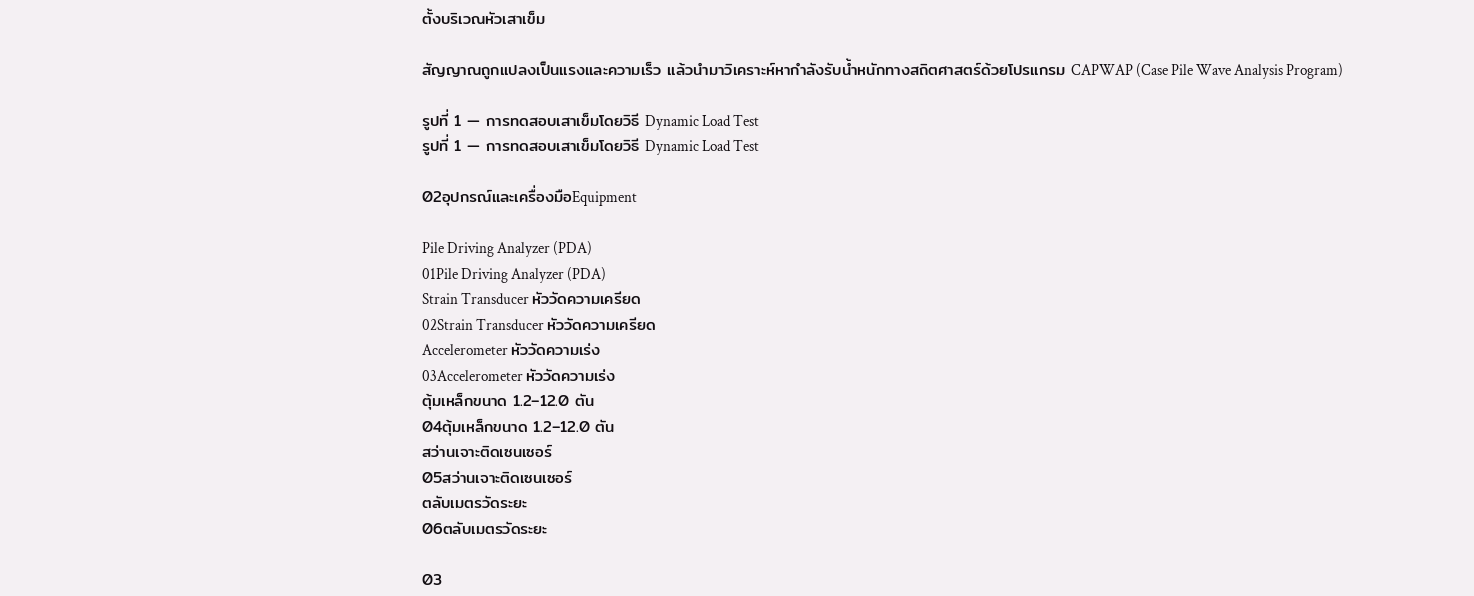ตั้งบริเวณหัวเสาเข็ม

สัญญาณถูกแปลงเป็นแรงและความเร็ว แล้วนำมาวิเคราะห์หากำลังรับน้ำหนักทางสถิตศาสตร์ด้วยโปรแกรม CAPWAP (Case Pile Wave Analysis Program)

รูปที่ 1 — การทดสอบเสาเข็มโดยวิธี Dynamic Load Test
รูปที่ 1 — การทดสอบเสาเข็มโดยวิธี Dynamic Load Test

02อุปกรณ์และเครื่องมือEquipment

Pile Driving Analyzer (PDA)
01Pile Driving Analyzer (PDA)
Strain Transducer หัววัดความเครียด
02Strain Transducer หัววัดความเครียด
Accelerometer หัววัดความเร่ง
03Accelerometer หัววัดความเร่ง
ตุ้มเหล็กขนาด 1.2–12.0 ตัน
04ตุ้มเหล็กขนาด 1.2–12.0 ตัน
สว่านเจาะติดเซนเซอร์
05สว่านเจาะติดเซนเซอร์
ตลับเมตรวัดระยะ
06ตลับเมตรวัดระยะ

03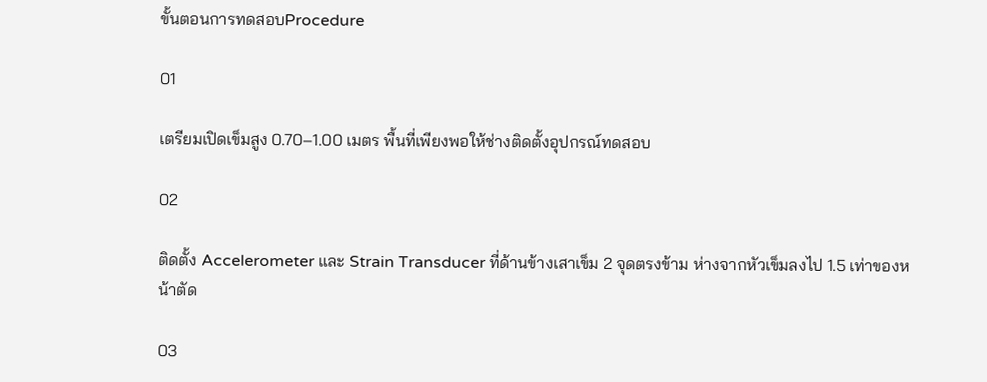ขั้นตอนการทดสอบProcedure

01

เตรียมเปิดเข็มสูง 0.70–1.00 เมตร พื้นที่เพียงพอให้ช่างติดตั้งอุปกรณ์ทดสอบ

02

ติดตั้ง Accelerometer และ Strain Transducer ที่ด้านข้างเสาเข็ม 2 จุดตรงข้าม ห่างจากหัวเข็มลงไป 1.5 เท่าของหน้าตัด

03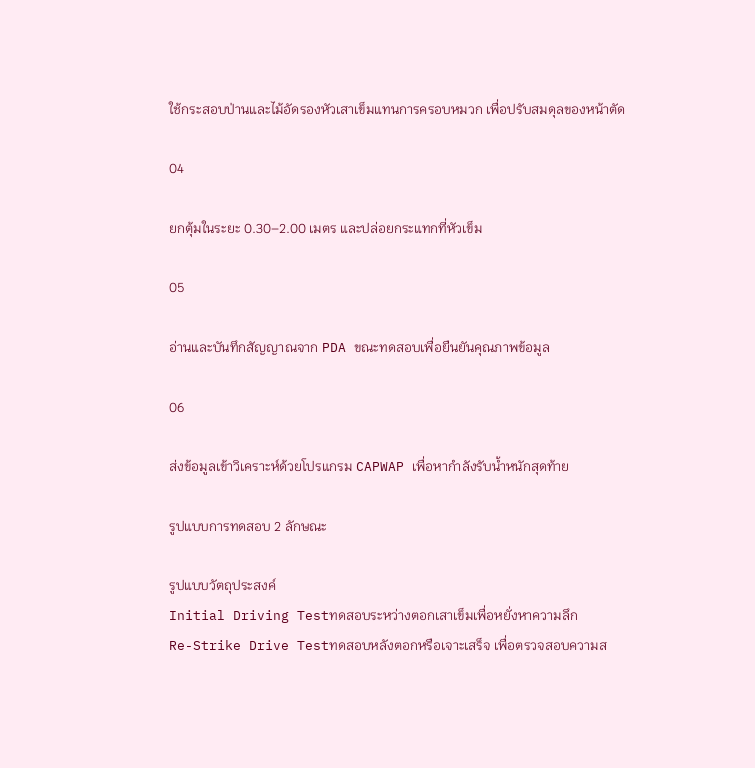ใช้กระสอบป่านและไม้อัดรองหัวเสาเข็มแทนการครอบหมวก เพื่อปรับสมดุลของหน้าตัด

04

ยกตุ้มในระยะ 0.30–2.00 เมตร และปล่อยกระแทกที่หัวเข็ม

05

อ่านและบันทึกสัญญาณจาก PDA ขณะทดสอบเพื่อยืนยันคุณภาพข้อมูล

06

ส่งข้อมูลเข้าวิเคราะห์ด้วยโปรแกรม CAPWAP เพื่อหากำลังรับน้ำหนักสุดท้าย

รูปแบบการทดสอบ 2 ลักษณะ

รูปแบบวัตถุประสงค์
Initial Driving Testทดสอบระหว่างตอกเสาเข็มเพื่อหยั่งหาความลึก
Re-Strike Drive Testทดสอบหลังตอกหรือเจาะเสร็จ เพื่อตรวจสอบความส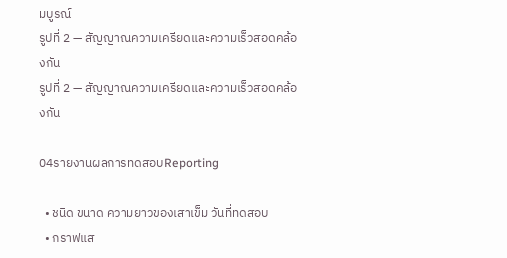มบูรณ์
รูปที่ 2 — สัญญาณความเครียดและความเร็วสอดคล้องกัน
รูปที่ 2 — สัญญาณความเครียดและความเร็วสอดคล้องกัน

04รายงานผลการทดสอบReporting

  • ชนิด ขนาด ความยาวของเสาเข็ม วันที่ทดสอบ
  • กราฟแส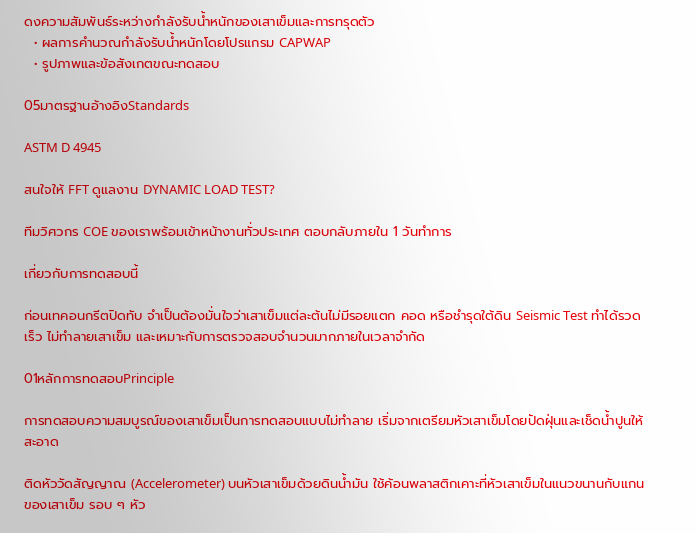ดงความสัมพันธ์ระหว่างกำลังรับน้ำหนักของเสาเข็มและการทรุดตัว
  • ผลการคำนวณกำลังรับน้ำหนักโดยโปรแกรม CAPWAP
  • รูปภาพและข้อสังเกตขณะทดสอบ

05มาตรฐานอ้างอิงStandards

ASTM D 4945

สนใจให้ FFT ดูแลงาน DYNAMIC LOAD TEST?

ทีมวิศวกร COE ของเราพร้อมเข้าหน้างานทั่วประเทศ ตอบกลับภายใน 1 วันทำการ

เกี่ยวกับการทดสอบนี้

ก่อนเทคอนกรีตปิดทับ จำเป็นต้องมั่นใจว่าเสาเข็มแต่ละต้นไม่มีรอยแตก คอด หรือชำรุดใต้ดิน Seismic Test ทำได้รวดเร็ว ไม่ทำลายเสาเข็ม และเหมาะกับการตรวจสอบจำนวนมากภายในเวลาจำกัด

01หลักการทดสอบPrinciple

การทดสอบความสมบูรณ์ของเสาเข็มเป็นการทดสอบแบบไม่ทำลาย เริ่มจากเตรียมหัวเสาเข็มโดยปัดฝุ่นและเช็ดน้ำปูนให้สะอาด

ติดหัววัดสัญญาณ (Accelerometer) บนหัวเสาเข็มด้วยดินน้ำมัน ใช้ค้อนพลาสติกเคาะที่หัวเสาเข็มในแนวขนานกับแกนของเสาเข็ม รอบ ๆ หัว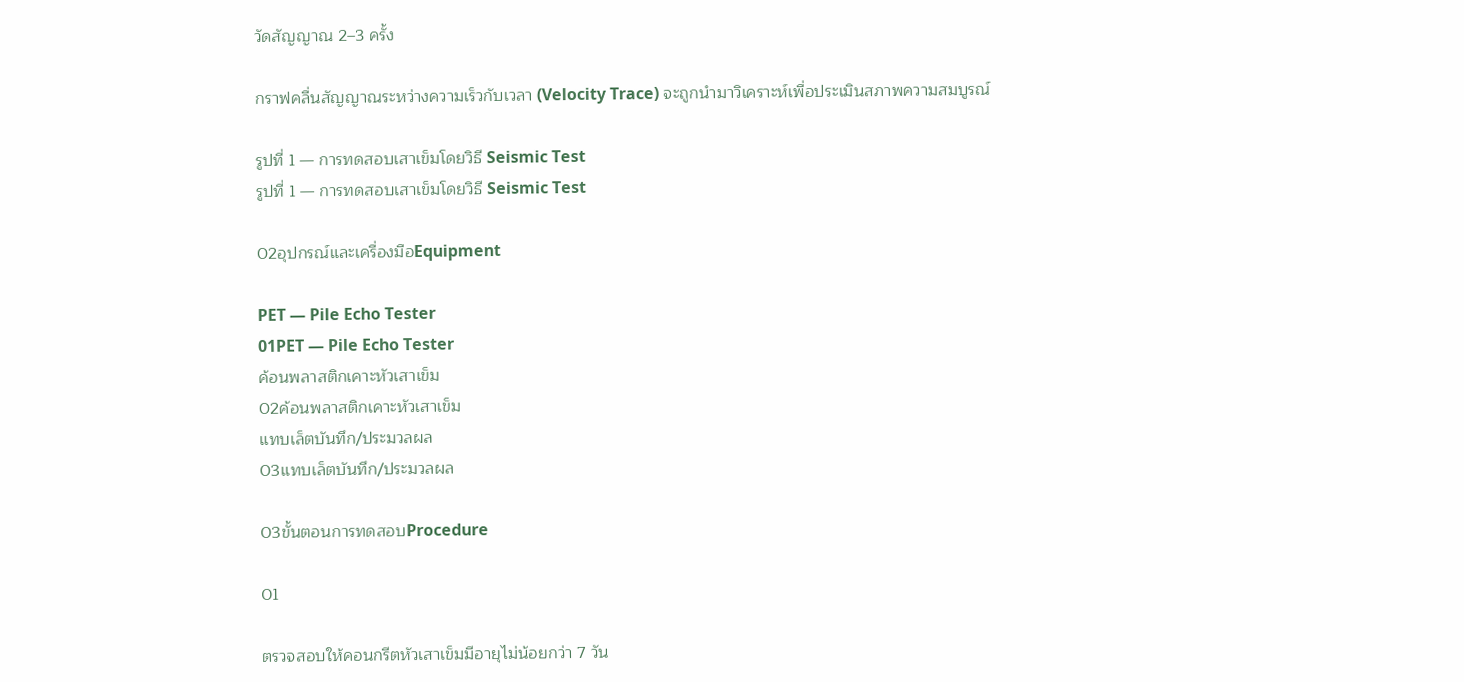วัดสัญญาณ 2–3 ครั้ง

กราฟคลื่นสัญญาณระหว่างความเร็วกับเวลา (Velocity Trace) จะถูกนำมาวิเคราะห์เพื่อประเมินสภาพความสมบูรณ์

รูปที่ 1 — การทดสอบเสาเข็มโดยวิธี Seismic Test
รูปที่ 1 — การทดสอบเสาเข็มโดยวิธี Seismic Test

02อุปกรณ์และเครื่องมือEquipment

PET — Pile Echo Tester
01PET — Pile Echo Tester
ค้อนพลาสติกเคาะหัวเสาเข็ม
02ค้อนพลาสติกเคาะหัวเสาเข็ม
แทบเล็ตบันทึก/ประมวลผล
03แทบเล็ตบันทึก/ประมวลผล

03ขั้นตอนการทดสอบProcedure

01

ตรวจสอบให้คอนกรีตหัวเสาเข็มมีอายุไม่น้อยกว่า 7 วัน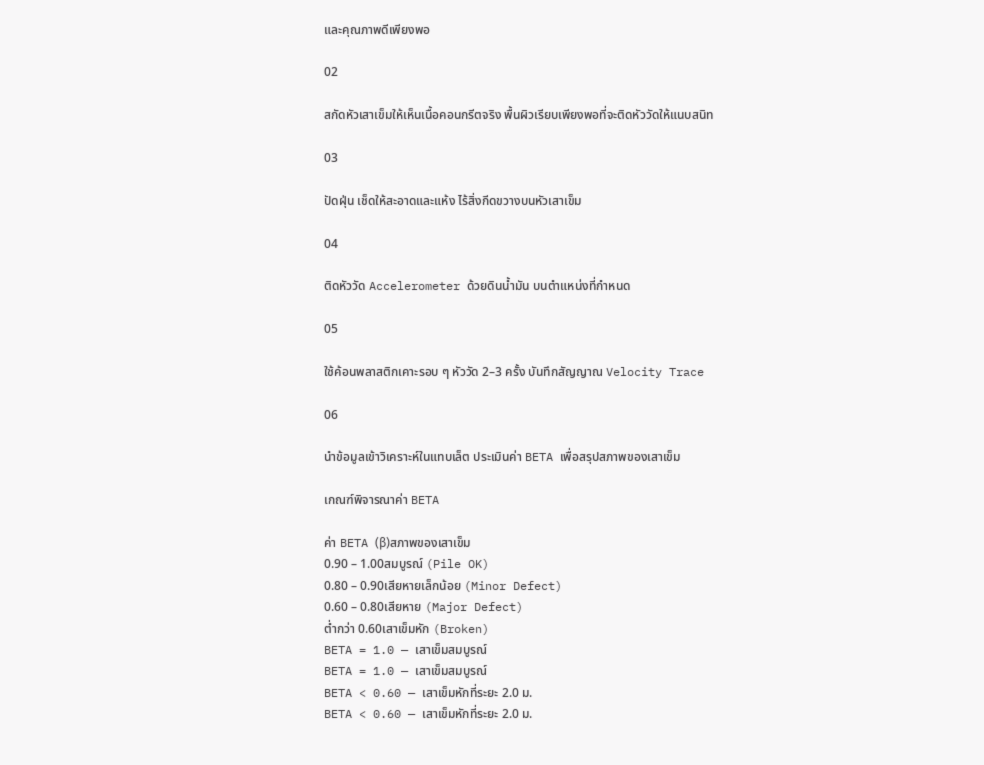และคุณภาพดีเพียงพอ

02

สกัดหัวเสาเข็มให้เห็นเนื้อคอนกรีตจริง พื้นผิวเรียบเพียงพอที่จะติดหัววัดให้แนบสนิท

03

ปัดฝุ่น เช็ดให้สะอาดและแห้ง ไร้สิ่งกีดขวางบนหัวเสาเข็ม

04

ติดหัววัด Accelerometer ด้วยดินน้ำมัน บนตำแหน่งที่กำหนด

05

ใช้ค้อนพลาสติกเคาะรอบ ๆ หัววัด 2–3 ครั้ง บันทึกสัญญาณ Velocity Trace

06

นำข้อมูลเข้าวิเคราะห์ในแทบเล็ต ประเมินค่า BETA เพื่อสรุปสภาพของเสาเข็ม

เกณฑ์พิจารณาค่า BETA

ค่า BETA (β)สภาพของเสาเข็ม
0.90 – 1.00สมบูรณ์ (Pile OK)
0.80 – 0.90เสียหายเล็กน้อย (Minor Defect)
0.60 – 0.80เสียหาย (Major Defect)
ต่ำกว่า 0.60เสาเข็มหัก (Broken)
BETA = 1.0 — เสาเข็มสมบูรณ์
BETA = 1.0 — เสาเข็มสมบูรณ์
BETA < 0.60 — เสาเข็มหักที่ระยะ 2.0 ม.
BETA < 0.60 — เสาเข็มหักที่ระยะ 2.0 ม.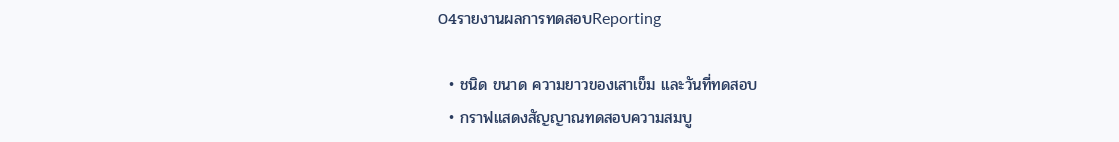04รายงานผลการทดสอบReporting

  • ชนิด ขนาด ความยาวของเสาเข็ม และวันที่ทดสอบ
  • กราฟแสดงสัญญาณทดสอบความสมบู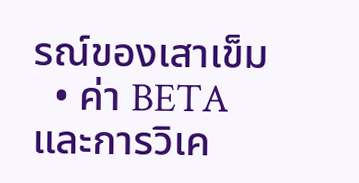รณ์ของเสาเข็ม
  • ค่า BETA และการวิเค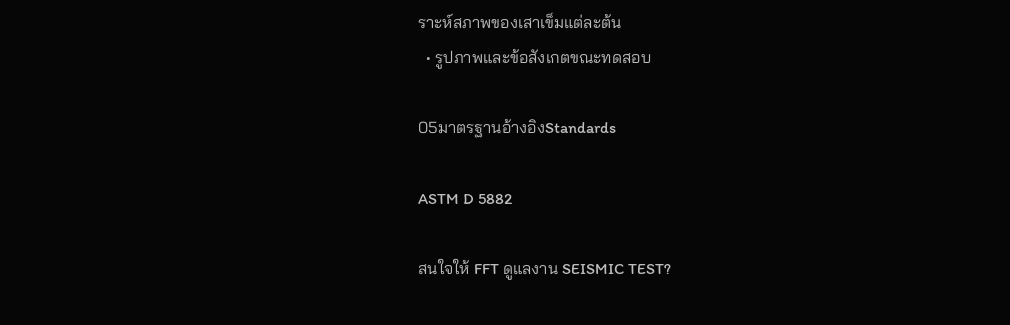ราะห์สภาพของเสาเข็มแต่ละต้น
  • รูปภาพและข้อสังเกตขณะทดสอบ

05มาตรฐานอ้างอิงStandards

ASTM D 5882

สนใจให้ FFT ดูแลงาน SEISMIC TEST?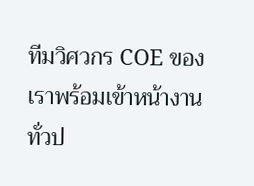ทีมวิศวกร COE ของเราพร้อมเข้าหน้างานทั่วป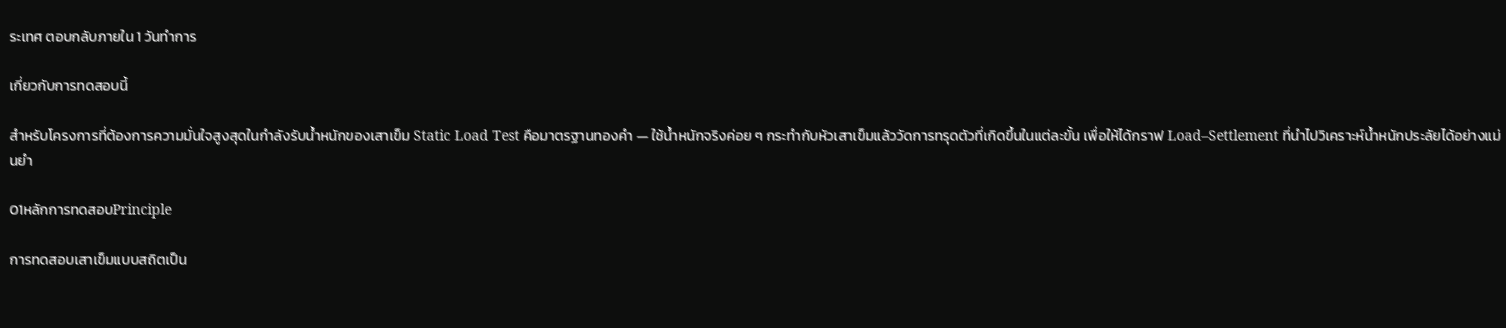ระเทศ ตอบกลับภายใน 1 วันทำการ

เกี่ยวกับการทดสอบนี้

สำหรับโครงการที่ต้องการความมั่นใจสูงสุดในกำลังรับน้ำหนักของเสาเข็ม Static Load Test คือมาตรฐานทองคำ — ใช้น้ำหนักจริงค่อย ๆ กระทำกับหัวเสาเข็มแล้ววัดการทรุดตัวที่เกิดขึ้นในแต่ละขั้น เพื่อให้ได้กราฟ Load–Settlement ที่นำไปวิเคราะห์น้ำหนักประลัยได้อย่างแม่นยำ

01หลักการทดสอบPrinciple

การทดสอบเสาเข็มแบบสถิตเป็น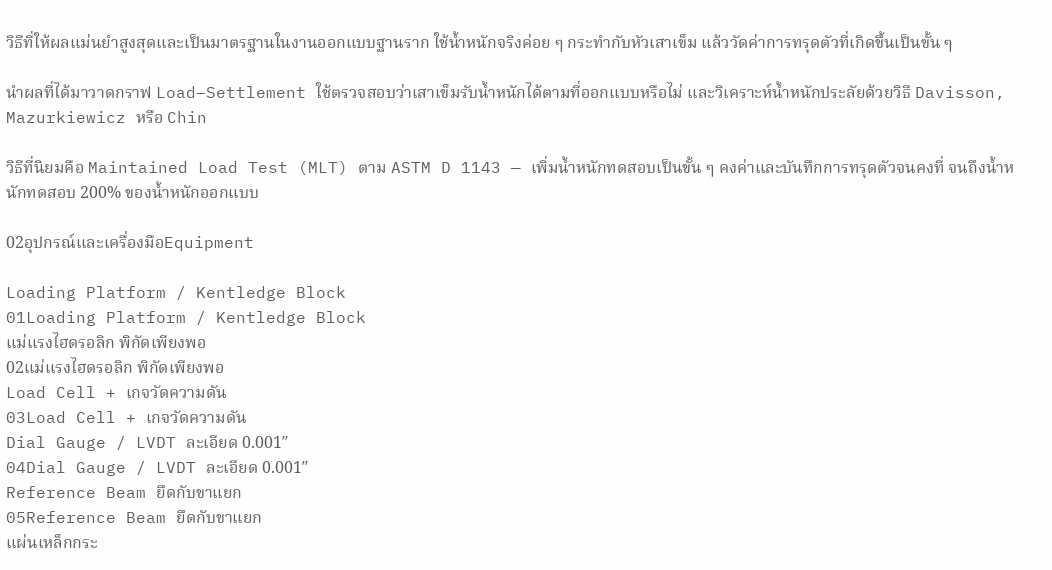วิธีที่ให้ผลแม่นยำสูงสุดและเป็นมาตรฐานในงานออกแบบฐานราก ใช้น้ำหนักจริงค่อย ๆ กระทำกับหัวเสาเข็ม แล้ววัดค่าการทรุดตัวที่เกิดขึ้นเป็นขั้น ๆ

นำผลที่ได้มาวาดกราฟ Load–Settlement ใช้ตรวจสอบว่าเสาเข็มรับน้ำหนักได้ตามที่ออกแบบหรือไม่ และวิเคราะห์น้ำหนักประลัยด้วยวิธี Davisson, Mazurkiewicz หรือ Chin

วิธีที่นิยมคือ Maintained Load Test (MLT) ตาม ASTM D 1143 — เพิ่มน้ำหนักทดสอบเป็นขั้น ๆ คงค่าและบันทึกการทรุดตัวจนคงที่ จนถึงน้ำหนักทดสอบ 200% ของน้ำหนักออกแบบ

02อุปกรณ์และเครื่องมือEquipment

Loading Platform / Kentledge Block
01Loading Platform / Kentledge Block
แม่แรงไฮดรอลิก พิกัดเพียงพอ
02แม่แรงไฮดรอลิก พิกัดเพียงพอ
Load Cell + เกจวัดความดัน
03Load Cell + เกจวัดความดัน
Dial Gauge / LVDT ละเอียด 0.001″
04Dial Gauge / LVDT ละเอียด 0.001″
Reference Beam ยึดกับขาแยก
05Reference Beam ยึดกับขาแยก
แผ่นเหล็กกระ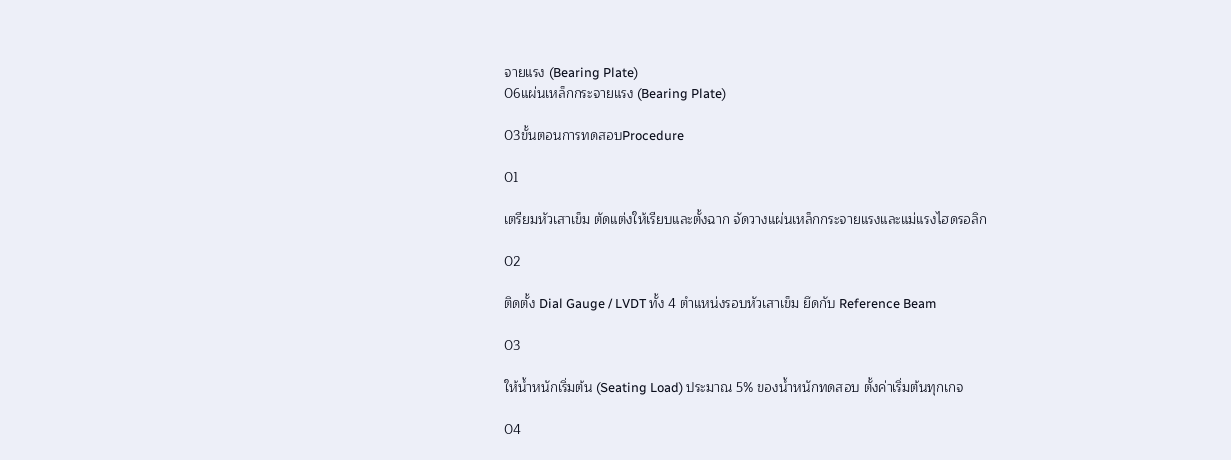จายแรง (Bearing Plate)
06แผ่นเหล็กกระจายแรง (Bearing Plate)

03ขั้นตอนการทดสอบProcedure

01

เตรียมหัวเสาเข็ม ตัดแต่งให้เรียบและตั้งฉาก จัดวางแผ่นเหล็กกระจายแรงและแม่แรงไฮดรอลิก

02

ติดตั้ง Dial Gauge / LVDT ทั้ง 4 ตำแหน่งรอบหัวเสาเข็ม ยึดกับ Reference Beam

03

ให้น้ำหนักเริ่มต้น (Seating Load) ประมาณ 5% ของน้ำหนักทดสอบ ตั้งค่าเริ่มต้นทุกเกจ

04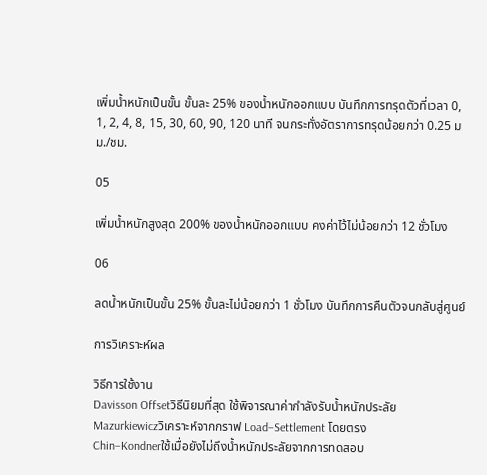เพิ่มน้ำหนักเป็นขั้น ขั้นละ 25% ของน้ำหนักออกแบบ บันทึกการทรุดตัวที่เวลา 0, 1, 2, 4, 8, 15, 30, 60, 90, 120 นาที จนกระทั่งอัตราการทรุดน้อยกว่า 0.25 มม./ชม.

05

เพิ่มน้ำหนักสูงสุด 200% ของน้ำหนักออกแบบ คงค่าไว้ไม่น้อยกว่า 12 ชั่วโมง

06

ลดน้ำหนักเป็นขั้น 25% ขั้นละไม่น้อยกว่า 1 ชั่วโมง บันทึกการคืนตัวจนกลับสู่ศูนย์

การวิเคราะห์ผล

วิธีการใช้งาน
Davisson Offsetวิธีนิยมที่สุด ใช้พิจารณาค่ากำลังรับน้ำหนักประลัย
Mazurkiewiczวิเคราะห์จากกราฟ Load–Settlement โดยตรง
Chin–Kondnerใช้เมื่อยังไม่ถึงน้ำหนักประลัยจากการทดสอบ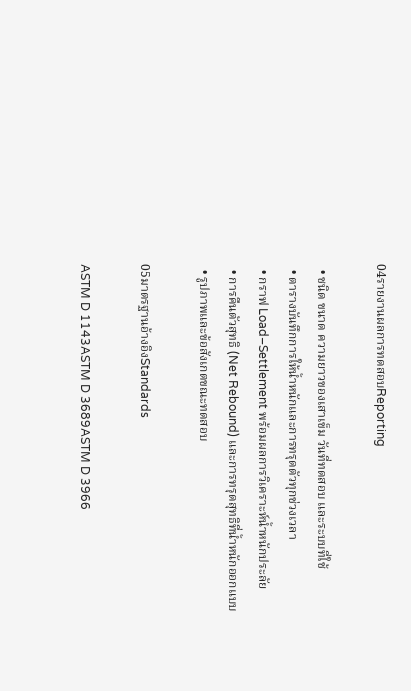04รายงานผลการทดสอบReporting

  • ชนิด ขนาด ความยาวของเสาเข็ม วันที่ทดสอบ และระบบที่ใช้
  • ตารางบันทึกการให้น้ำหนักและการทรุดตัวทุกช่วงเวลา
  • กราฟ Load–Settlement พร้อมผลการวิเคราะห์น้ำหนักประลัย
  • การคืนตัวสุทธิ (Net Rebound) และการทรุดสุทธิที่น้ำหนักออกแบบ
  • รูปภาพและข้อสังเกตขณะทดสอบ

05มาตรฐานอ้างอิงStandards

ASTM D 1143ASTM D 3689ASTM D 3966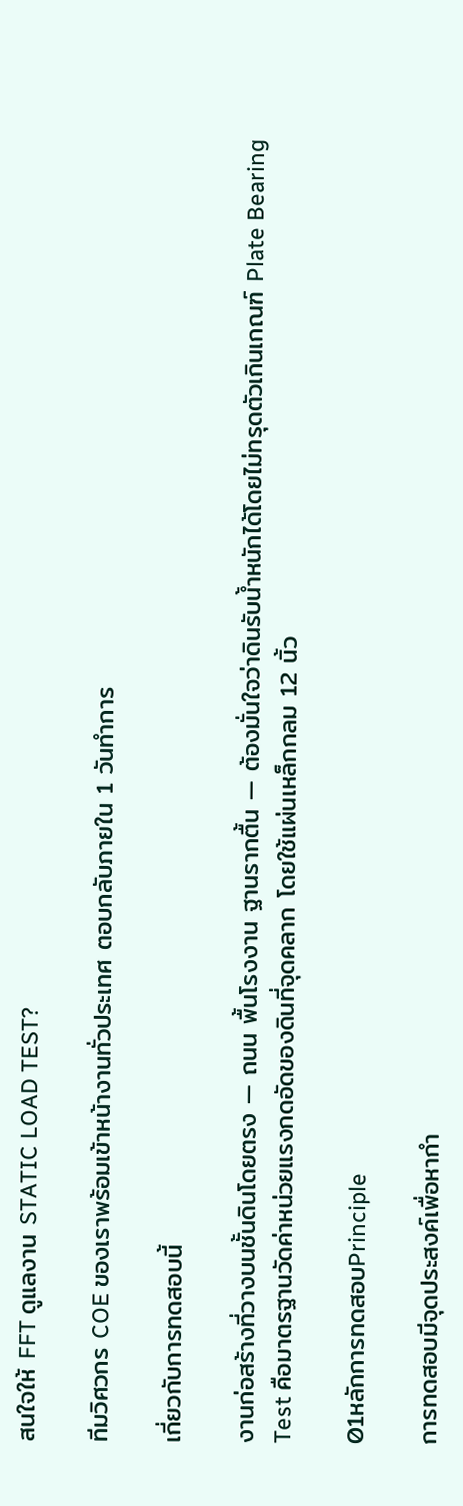สนใจให้ FFT ดูแลงาน STATIC LOAD TEST?

ทีมวิศวกร COE ของเราพร้อมเข้าหน้างานทั่วประเทศ ตอบกลับภายใน 1 วันทำการ

เกี่ยวกับการทดสอบนี้

งานก่อสร้างที่วางบนชั้นดินโดยตรง — ถนน พื้นโรงงาน ฐานรากตื้น — ต้องมั่นใจว่าดินรับน้ำหนักได้โดยไม่ทรุดตัวเกินเกณฑ์ Plate Bearing Test คือมาตรฐานวัดค่าหน่วยแรงกดอัดของดินที่จุดคลาก โดยใช้แผ่นเหล็กกลม 12 นิ้ว

01หลักการทดสอบPrinciple

การทดสอบมีจุดประสงค์เพื่อหากำ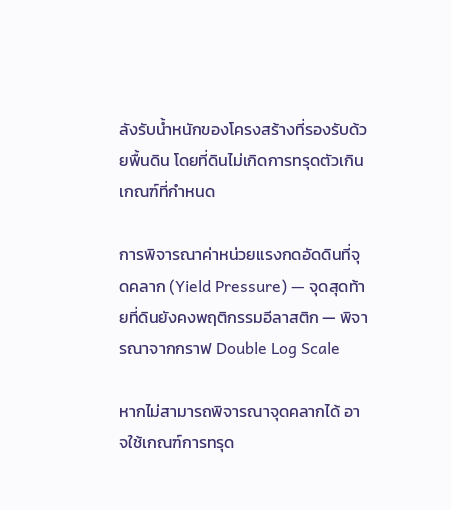ลังรับน้ำหนักของโครงสร้างที่รองรับด้วยพื้นดิน โดยที่ดินไม่เกิดการทรุดตัวเกินเกณฑ์ที่กำหนด

การพิจารณาค่าหน่วยแรงกดอัดดินที่จุดคลาก (Yield Pressure) — จุดสุดท้ายที่ดินยังคงพฤติกรรมอีลาสติก — พิจารณาจากกราฟ Double Log Scale

หากไม่สามารถพิจารณาจุดคลากได้ อาจใช้เกณฑ์การทรุด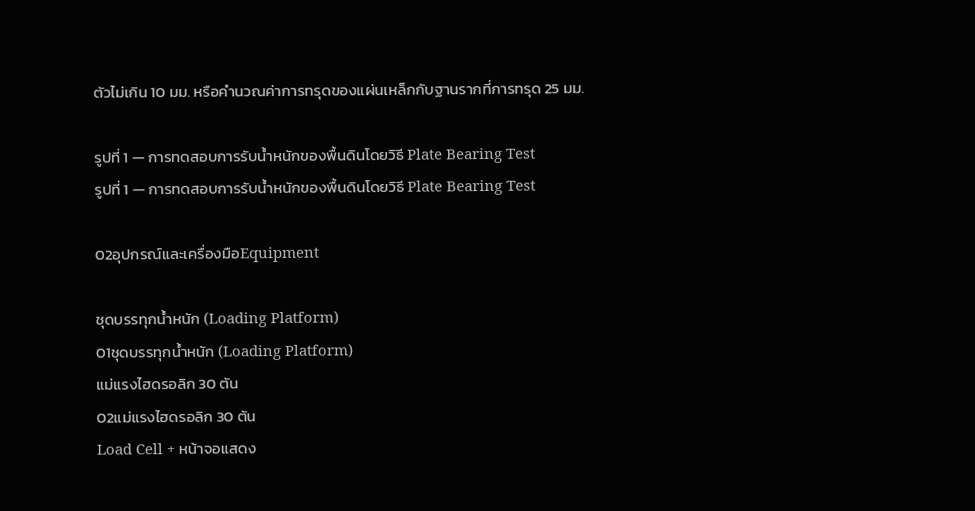ตัวไม่เกิน 10 มม. หรือคำนวณค่าการทรุดของแผ่นเหล็กกับฐานรากที่การทรุด 25 มม.

รูปที่ 1 — การทดสอบการรับน้ำหนักของพื้นดินโดยวิธี Plate Bearing Test
รูปที่ 1 — การทดสอบการรับน้ำหนักของพื้นดินโดยวิธี Plate Bearing Test

02อุปกรณ์และเครื่องมือEquipment

ชุดบรรทุกน้ำหนัก (Loading Platform)
01ชุดบรรทุกน้ำหนัก (Loading Platform)
แม่แรงไฮดรอลิก 30 ตัน
02แม่แรงไฮดรอลิก 30 ตัน
Load Cell + หน้าจอแสดง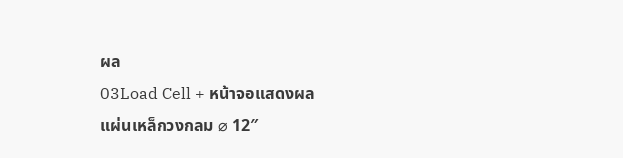ผล
03Load Cell + หน้าจอแสดงผล
แผ่นเหล็กวงกลม ⌀ 12″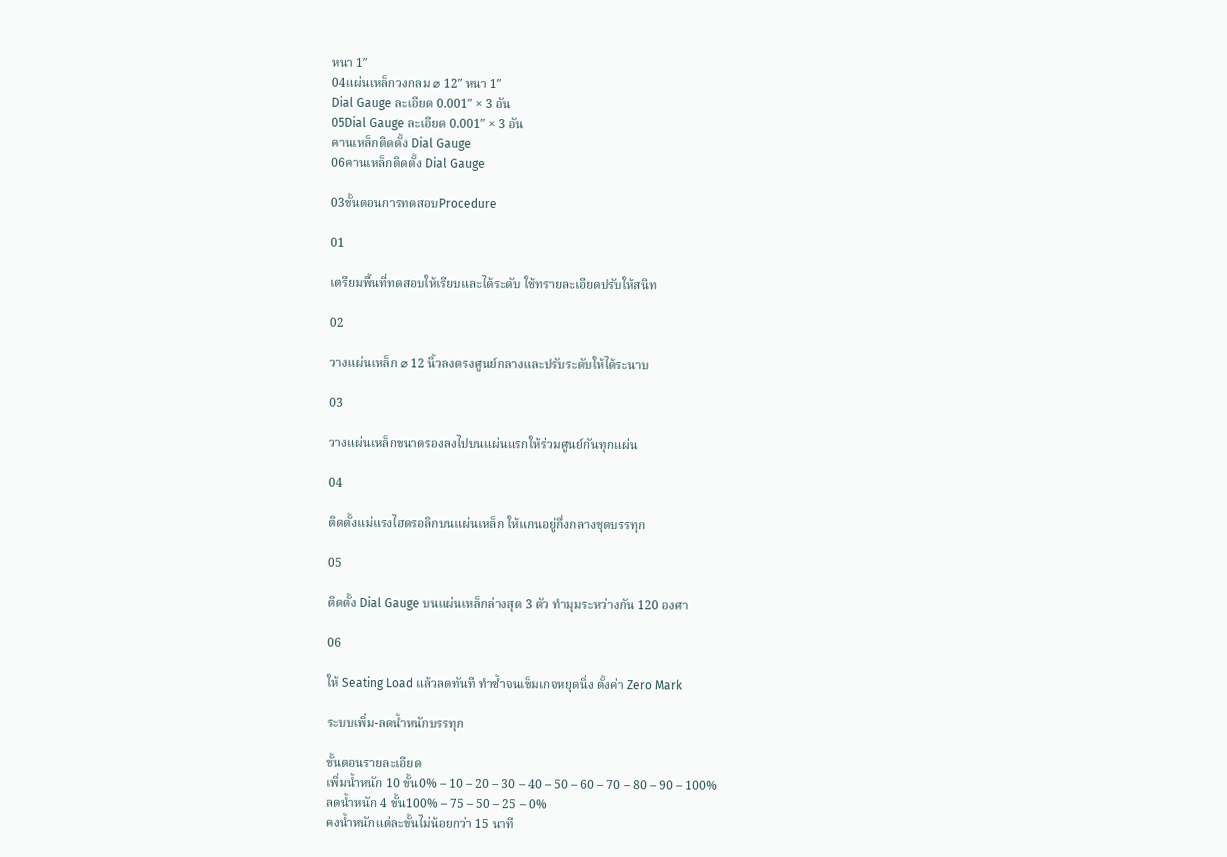หนา 1″
04แผ่นเหล็กวงกลม ⌀ 12″ หนา 1″
Dial Gauge ละเอียด 0.001″ × 3 อัน
05Dial Gauge ละเอียด 0.001″ × 3 อัน
คานเหล็กติดตั้ง Dial Gauge
06คานเหล็กติดตั้ง Dial Gauge

03ขั้นตอนการทดสอบProcedure

01

เตรียมพื้นที่ทดสอบให้เรียบและได้ระดับ ใช้ทรายละเอียดปรับให้สนิท

02

วางแผ่นเหล็ก ⌀ 12 นิ้วลงตรงศูนย์กลางและปรับระดับให้ได้ระนาบ

03

วางแผ่นเหล็กขนาดรองลงไปบนแผ่นแรกให้ร่วมศูนย์กันทุกแผ่น

04

ติดตั้งแม่แรงไฮดรอลิกบนแผ่นเหล็ก ให้แกนอยู่กึ่งกลางชุดบรรทุก

05

ติดตั้ง Dial Gauge บนแผ่นเหล็กล่างสุด 3 ตัว ทำมุมระหว่างกัน 120 องศา

06

ให้ Seating Load แล้วลดทันที ทำซ้ำจนเข็มเกจหยุดนิ่ง ตั้งค่า Zero Mark

ระบบเพิ่ม-ลดน้ำหนักบรรทุก

ขั้นตอนรายละเอียด
เพิ่มน้ำหนัก 10 ขั้น0% – 10 – 20 – 30 – 40 – 50 – 60 – 70 – 80 – 90 – 100%
ลดน้ำหนัก 4 ขั้น100% – 75 – 50 – 25 – 0%
คงน้ำหนักแต่ละขั้นไม่น้อยกว่า 15 นาที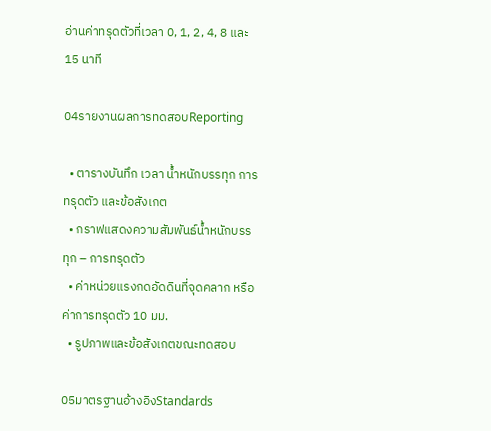อ่านค่าทรุดตัวที่เวลา 0, 1, 2, 4, 8 และ 15 นาที

04รายงานผลการทดสอบReporting

  • ตารางบันทึก เวลา น้ำหนักบรรทุก การทรุดตัว และข้อสังเกต
  • กราฟแสดงความสัมพันธ์น้ำหนักบรรทุก – การทรุดตัว
  • ค่าหน่วยแรงกดอัดดินที่จุดคลาก หรือค่าการทรุดตัว 10 มม.
  • รูปภาพและข้อสังเกตขณะทดสอบ

05มาตรฐานอ้างอิงStandards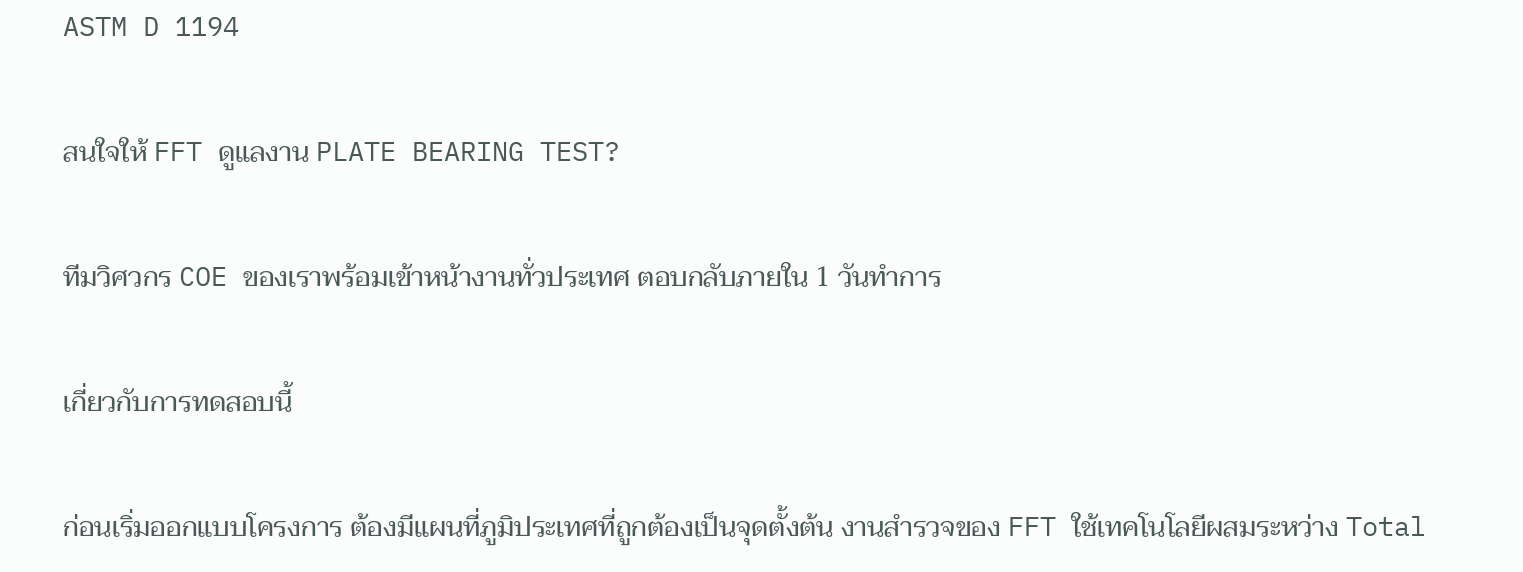ASTM D 1194

สนใจให้ FFT ดูแลงาน PLATE BEARING TEST?

ทีมวิศวกร COE ของเราพร้อมเข้าหน้างานทั่วประเทศ ตอบกลับภายใน 1 วันทำการ

เกี่ยวกับการทดสอบนี้

ก่อนเริ่มออกแบบโครงการ ต้องมีแผนที่ภูมิประเทศที่ถูกต้องเป็นจุดตั้งต้น งานสำรวจของ FFT ใช้เทคโนโลยีผสมระหว่าง Total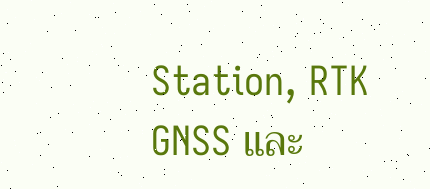Station, RTK GNSS และ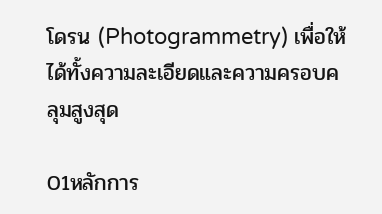โดรน (Photogrammetry) เพื่อให้ได้ทั้งความละเอียดและความครอบคลุมสูงสุด

01หลักการ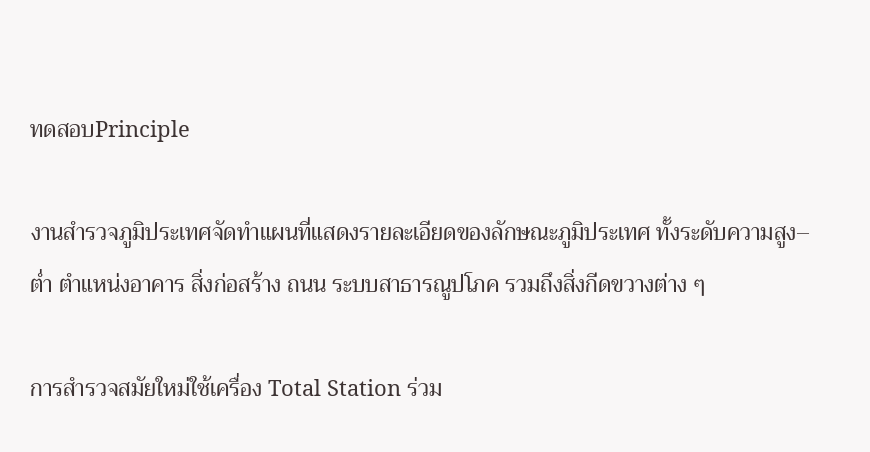ทดสอบPrinciple

งานสำรวจภูมิประเทศจัดทำแผนที่แสดงรายละเอียดของลักษณะภูมิประเทศ ทั้งระดับความสูง–ต่ำ ตำแหน่งอาคาร สิ่งก่อสร้าง ถนน ระบบสาธารณูปโภค รวมถึงสิ่งกีดขวางต่าง ๆ

การสำรวจสมัยใหม่ใช้เครื่อง Total Station ร่วม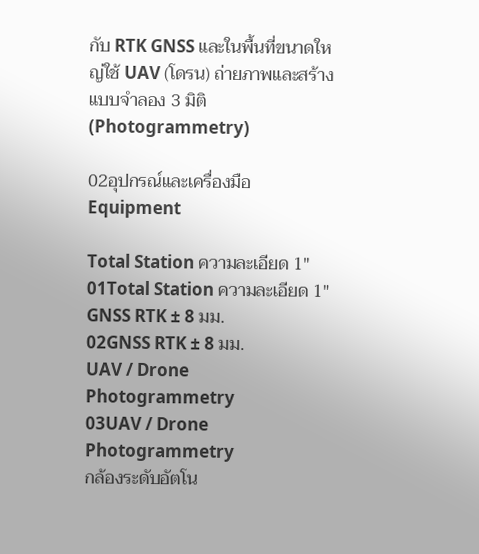กับ RTK GNSS และในพื้นที่ขนาดใหญ่ใช้ UAV (โดรน) ถ่ายภาพและสร้างแบบจำลอง 3 มิติ (Photogrammetry)

02อุปกรณ์และเครื่องมือEquipment

Total Station ความละเอียด 1″
01Total Station ความละเอียด 1″
GNSS RTK ± 8 มม.
02GNSS RTK ± 8 มม.
UAV / Drone Photogrammetry
03UAV / Drone Photogrammetry
กล้องระดับอัตโน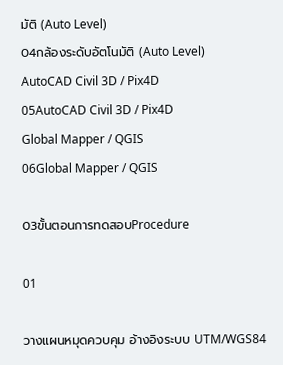มัติ (Auto Level)
04กล้องระดับอัตโนมัติ (Auto Level)
AutoCAD Civil 3D / Pix4D
05AutoCAD Civil 3D / Pix4D
Global Mapper / QGIS
06Global Mapper / QGIS

03ขั้นตอนการทดสอบProcedure

01

วางแผนหมุดควบคุม อ้างอิงระบบ UTM/WGS84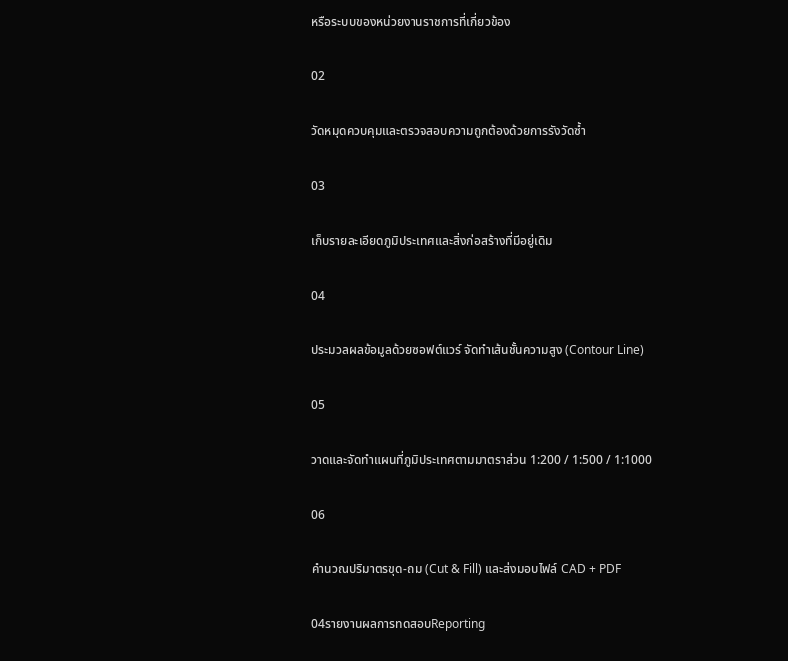หรือระบบของหน่วยงานราชการที่เกี่ยวข้อง

02

วัดหมุดควบคุมและตรวจสอบความถูกต้องด้วยการรังวัดซ้ำ

03

เก็บรายละเอียดภูมิประเทศและสิ่งก่อสร้างที่มีอยู่เดิม

04

ประมวลผลข้อมูลด้วยซอฟต์แวร์ จัดทำเส้นชั้นความสูง (Contour Line)

05

วาดและจัดทำแผนที่ภูมิประเทศตามมาตราส่วน 1:200 / 1:500 / 1:1000

06

คำนวณปริมาตรขุด-ถม (Cut & Fill) และส่งมอบไฟล์ CAD + PDF

04รายงานผลการทดสอบReporting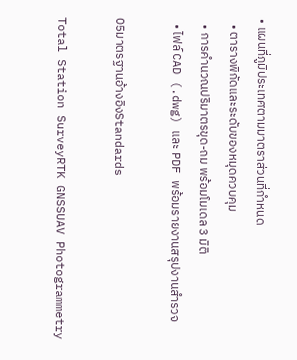• แผนที่ภูมิประเทศตามมาตราส่วนที่กำหนด
  • ตารางพิกัดและระดับของหมุดควบคุม
  • การคำนวณปริมาตรขุด-ถม พร้อมโมเดล 3 มิติ
  • ไฟล์ CAD (.dwg) และ PDF พร้อมรายงานสรุปงานสำรวจ

05มาตรฐานอ้างอิงStandards

Total Station SurveyRTK GNSSUAV Photogrammetry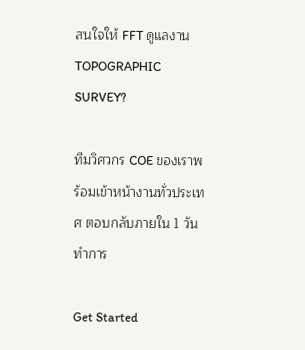สนใจให้ FFT ดูแลงาน TOPOGRAPHIC SURVEY?

ทีมวิศวกร COE ของเราพร้อมเข้าหน้างานทั่วประเทศ ตอบกลับภายใน 1 วันทำการ

Get Started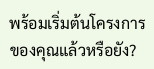พร้อมเริ่มต้นโครงการของคุณแล้วหรือยัง?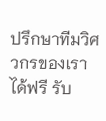ปรึกษาทีมวิศวกรของเราได้ฟรี รับ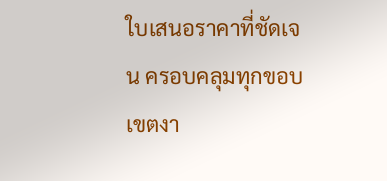ใบเสนอราคาที่ชัดเจน ครอบคลุมทุกขอบเขตงา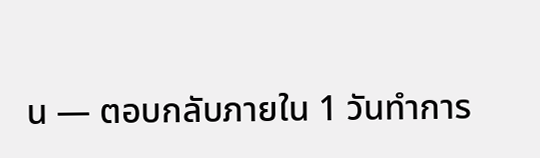น — ตอบกลับภายใน 1 วันทำการ